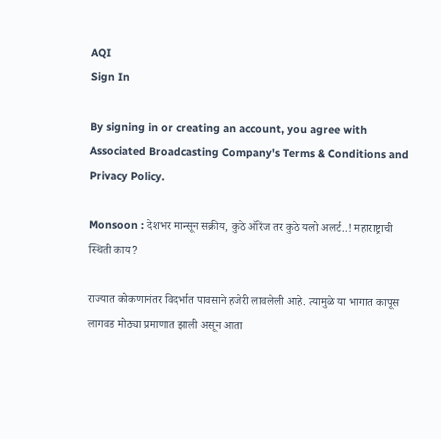AQI
Sign In

By signing in or creating an account, you agree with Associated Broadcasting Company's Terms & Conditions and Privacy Policy.

Monsoon : देशभर मान्सून सक्रीय, कुठे ऑरेंज तर कुठे यलो अलर्ट..! महाराष्ट्राची स्थिती काय?

राज्यात कोकणानंतर विदर्भात पावसाने हजेरी लावलेली आहे. त्यामुळे या भागात कापूस लागवड मोठ्या प्रमाणात झाली असून आता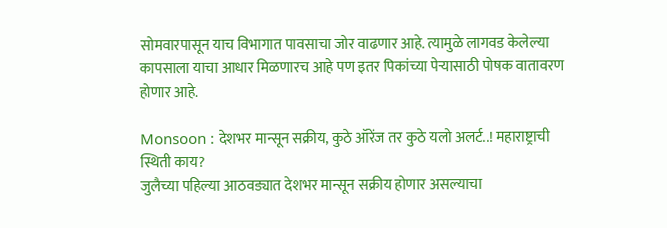सोमवारपासून याच विभागात पावसाचा जोर वाढणार आहे. त्यामुळे लागवड केलेल्या कापसाला याचा आधार मिळणारच आहे पण इतर पिकांच्या पेऱ्यासाठी पोषक वातावरण होणार आहे.

Monsoon : देशभर मान्सून सक्रीय, कुठे ऑरेंज तर कुठे यलो अलर्ट..! महाराष्ट्राची स्थिती काय?
जुलैच्या पहिल्या आठवड्यात देशभर मान्सून सक्रीय होणार असल्याचा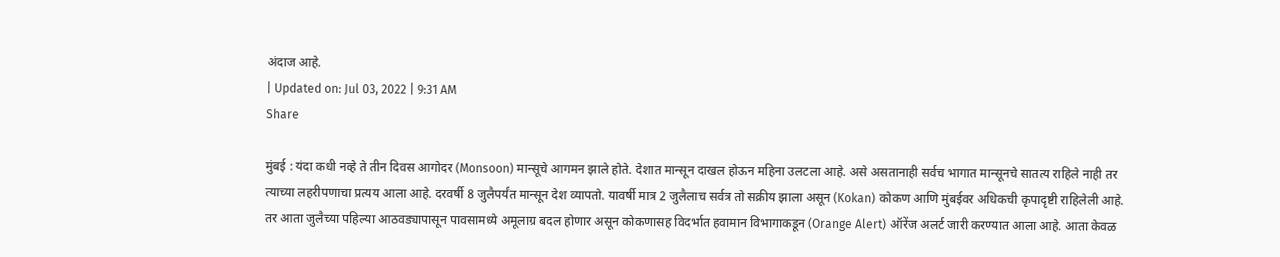अंदाज आहे.
| Updated on: Jul 03, 2022 | 9:31 AM
Share

मुंबई : यंदा कधी नव्हे ते तीन दिवस आगोदर (Monsoon) मान्सूचे आगमन झाले होते. देशात मान्सून दाखल होऊन महिना उलटला आहे. असे असतानाही सर्वच भागात मान्सूनचे सातत्य राहिले नाही तर त्याच्या लहरीपणाचा प्रत्यय आला आहे. दरवर्षी 8 जुलैपर्यंत मान्सून देश व्यापतो. यावर्षी मात्र 2 जुलैलाच सर्वत्र तो सक्रीय झाला असून (Kokan) कोकण आणि मुंबईवर अधिकची कृपादृष्टी राहिलेली आहे. तर आता जुलैच्या पहिल्या आठवड्यापासून पावसामध्ये अमूलाग्र बदल होणार असून कोकणासह विदर्भात हवामान विभागाकडून (Orange Alert) ऑरेंज अलर्ट जारी करण्यात आला आहे. आता केवळ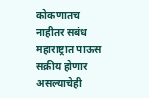कोकणातच नाहीतर सबंध महाराष्ट्रात पाऊस सक्रीय होणार असल्याचेही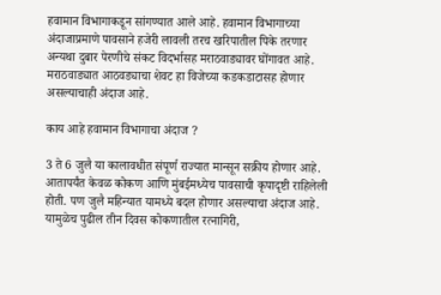हवामान विभागाकडून सांगण्यात आले आहे. हवामान विभागाच्या अंदाजाप्रमाणे पावसाने हजेरी लावली तरच खरिपातील पिके तरणार अन्यथा दुबार पेरणीचे संकट विदर्भासह मराठवाड्यावर घोंगावत आहे. मराठवाड्यात आठवड्याचा शेवट हा विजेच्या कडकडाटासह होणार असल्याचाही अंदाज आहे.

काय आहे हवामान विभागाचा अंदाज ?

3 ते 6 जुलै या कालावधीत संपूर्ण राज्यात मान्सून सक्रीय होणार आहे. आतापर्यंत केवळ कोकण आणि मुंबईमध्येच पावसाची कृपादृष्टी राहिलेली होती. पण जुलै महिन्यात यामध्ये बदल होणार असल्याचा अंदाज आहे. यामुळेच पुढील तीन दिवस कोकणातील रत्नागिरी,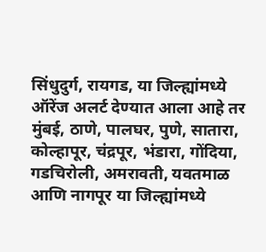सिंधुदुर्ग, रायगड, या जिल्ह्यांमध्ये ऑरेंज अलर्ट देण्यात आला आहे तर मुंबई, ठाणे, पालघर, पुणे, सातारा, कोल्हापूर, चंद्रपूर, भंडारा, गोंदिया, गडचिरोली, अमरावती, यवतमाळ आणि नागपूर या जिल्ह्यांमध्ये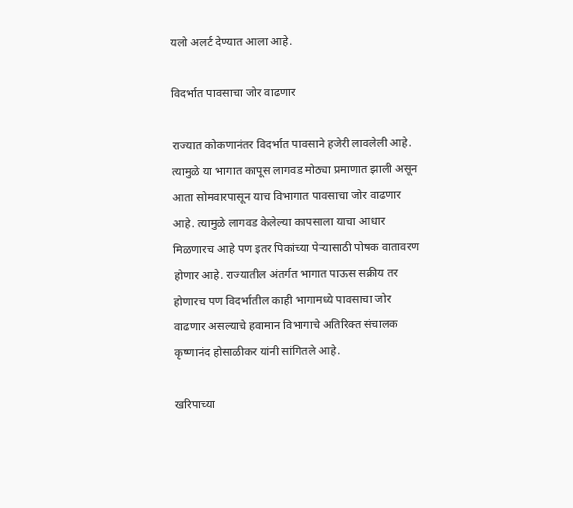यलो अलर्ट देण्यात आला आहे.

विदर्भात पावसाचा जोर वाढणार

राज्यात कोकणानंतर विदर्भात पावसाने हजेरी लावलेली आहे. त्यामुळे या भागात कापूस लागवड मोठ्या प्रमाणात झाली असून आता सोमवारपासून याच विभागात पावसाचा जोर वाढणार आहे. त्यामुळे लागवड केलेल्या कापसाला याचा आधार मिळणारच आहे पण इतर पिकांच्या पेऱ्यासाठी पोषक वातावरण होणार आहे. राज्यातील अंतर्गत भागात पाऊस सक्रीय तर होणारच पण विदर्भातील काही भागामध्ये पावसाचा जोर वाढणार असल्याचे हवामान विभागाचे अतिरिक्त संचालक कृष्णानंद होसाळीकर यांनी सांगितले आहे.

खरिपाच्या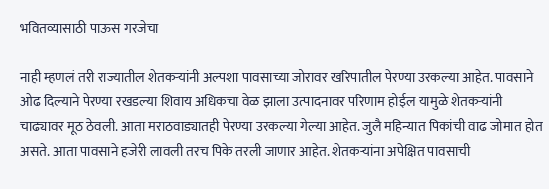भवितव्यासाठी पाऊस गरजेचा

नाही म्हणलं तरी राज्यातील शेतकऱ्यांनी अल्पशा पावसाच्या जोरावर खरिपातील पेरण्या उरकल्या आहेत. पावसाने ओढ दिल्याने पेरण्या रखडल्या शिवाय अधिकचा वेळ झाला उत्पादनावर परिणाम होईल यामुळे शेतकऱ्यांनी चाढ्यावर मूठ ठेवली. आता मराठवाड्यातही पेरण्या उरकल्या गेल्या आहेत. जुलै महिन्यात पिकांची वाढ जोमात होत असते. आता पावसाने हजेरी लावली तरच पिके तरली जाणार आहेत. शेतकऱ्यांना अपेक्षित पावसाची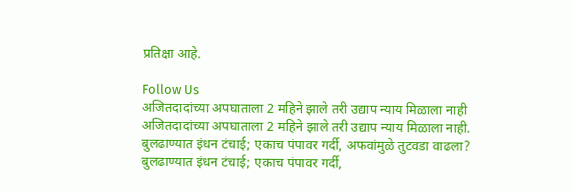प्रतिक्षा आहे.

Follow Us
अजितदादांच्या अपघाताला 2 महिने झाले तरी उद्याप न्याय मिळाला नाही
अजितदादांच्या अपघाताला 2 महिने झाले तरी उद्याप न्याय मिळाला नाही.
बुलढाण्यात इंधन टंचाई; एकाच पंपावर गर्दी, अफवांमुळे तुटवडा वाढला?
बुलढाण्यात इंधन टंचाई; एकाच पंपावर गर्दी,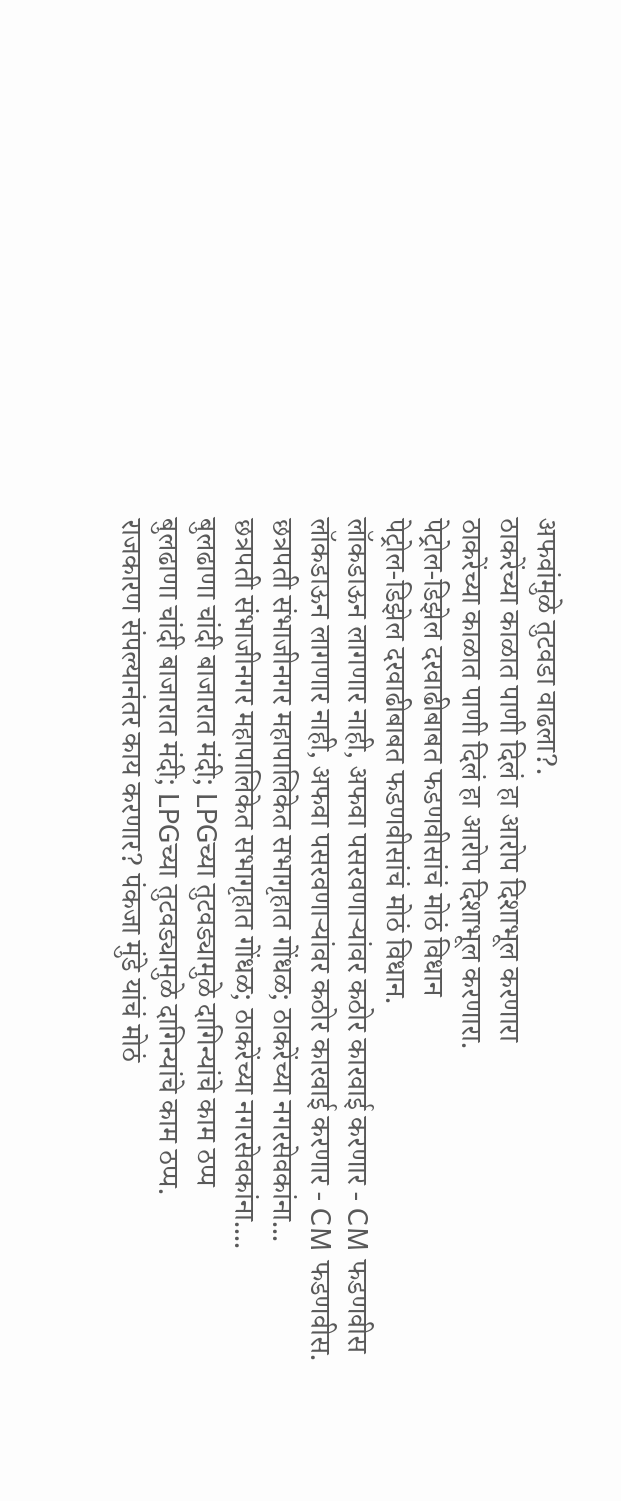अफवांमुळे तुटवडा वाढला?.
ठाकरेंच्या काळात पाणी दिलं हा आरोप दिशाभूल करणारा
ठाकरेंच्या काळात पाणी दिलं हा आरोप दिशाभूल करणारा.
पेट्रोल-डिझेल दरवाढीबाबत फडणवीसांचं मोठं विधान
पेट्रोल-डिझेल दरवाढीबाबत फडणवीसांचं मोठं विधान.
लॉकडाऊन लागणार नाही, अफवा पसरवणाऱ्यांवर कठोर कारवाई करणार - CM फडणवीस
लॉकडाऊन लागणार नाही, अफवा पसरवणाऱ्यांवर कठोर कारवाई करणार - CM फडणवीस.
छत्रपती संभाजीनगर महापालिकेत सभागृहात गोंधळ; ठाकरेंच्या नगरसेवकांना...
छत्रपती संभाजीनगर महापालिकेत सभागृहात गोंधळ; ठाकरेंच्या नगरसेवकांना....
बुलढाणा चांदी बाजारात मंदी; LPGच्या तुटवड्यामुळे दागिन्यांचे काम ठप्प
बुलढाणा चांदी बाजारात मंदी; LPGच्या तुटवड्यामुळे दागिन्यांचे काम ठप्प.
राजकारण संपल्यानंतर काय करणार? पंकजा मुंडे यांचं मोठं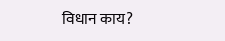विधान काय?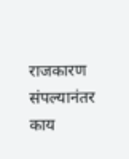राजकारण संपल्यानंतर काय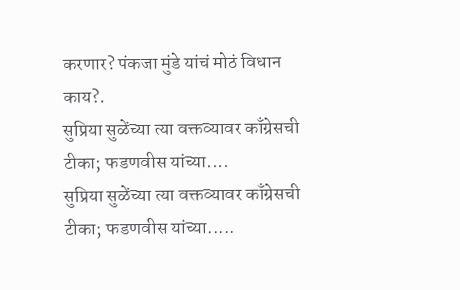करणार? पंकजा मुंडे यांचं मोठं विधान काय?.
सुप्रिया सुळेंच्या त्या वक्तव्यावर काँग्रेसची टीका; फडणवीस यांच्या....
सुप्रिया सुळेंच्या त्या वक्तव्यावर काँग्रेसची टीका; फडणवीस यांच्या.....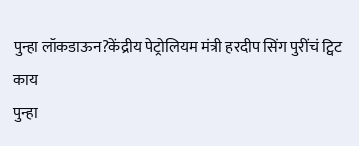पुन्हा लॉकडाऊन?केंद्रीय पेट्रोलियम मंत्री हरदीप सिंग पुरींचं ट्विट काय
पुन्हा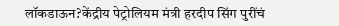लॉकडाऊन?केंद्रीय पेट्रोलियम मंत्री हरदीप सिंग पुरींचं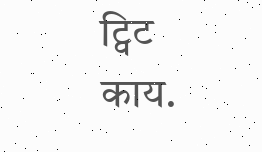ट्विट काय.